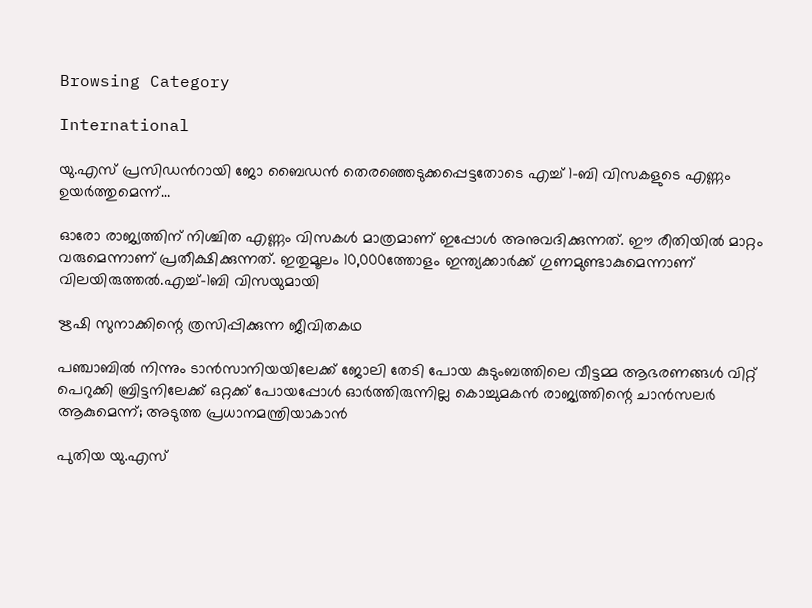Browsing Category

International

യു.എസ് പ്രസിഡന്‍റായി ജോ ബൈഡന്‍ തെരഞ്ഞെടുക്കപ്പെട്ടതോടെ എച്ച്‌ 1-ബി വിസകളുടെ എണ്ണം ഉയര്‍ത്തുമെന്ന്…

ഓരോ രാജ്യത്തിന് നിശ്ചിത എണ്ണം വിസകള്‍ മാത്രമാണ് ഇപ്പോള്‍ അനുവദിക്കുന്നത്. ഈ രീതിയില്‍ മാറ്റം വരുമെന്നാണ് പ്രതീക്ഷിക്കുന്നത്. ഇതുമൂലം 10,000ത്തോളം ഇന്ത്യക്കാര്‍ക്ക് ഗുണമുണ്ടാകുമെന്നാണ് വിലയിരുത്തല്‍.എച്ച്‌-1ബി വിസയുമായി

ഋഷി സുനാക്കിന്റെ ത്രസിപ്പിക്കുന്ന ജീവിതകഥ

പഞ്ചാബില്‍ നിന്നും ടാന്‍സാനിയയിലേക്ക് ജോലി തേടി പോയ കുടുംബത്തിലെ വീട്ടമ്മ ആഭരണങ്ങള്‍ വിറ്റ് പെറുക്കി ബ്രിട്ടനിലേക്ക് ഒറ്റക്ക് പോയപ്പോള്‍ ഓര്‍ത്തിരുന്നില്ല കൊച്ചുമകന്‍ രാജ്യത്തിന്റെ ചാന്‍സലര്‍ ആകുമെന്ന്; അടുത്ത പ്രധാനമന്ത്രിയാകാന്‍

പുതിയ യു.എസ്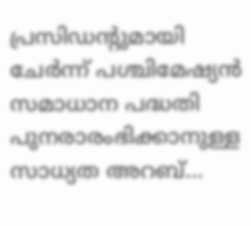പ്രസിഡന്‍റുമായി ചേര്‍ന്ന് പശ്ചിമേഷ്യന്‍ സമാധാന പദ്ധതി പുനരാരംഭിക്കാനുള്ള സാധ്യത അറബ്…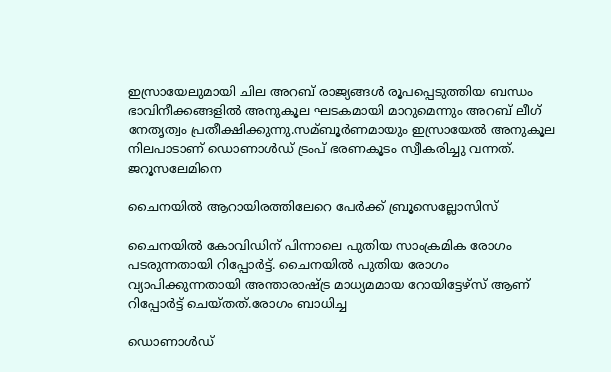ഇസ്രായേലുമായി ചില അറബ് രാജ്യങ്ങള്‍ രൂപപ്പെടുത്തിയ ബന്ധം ഭാവിനീക്കങ്ങളില്‍ അനുകൂല ഘടകമായി മാറുമെന്നും അറബ് ലീഗ് നേതൃത്വം പ്രതീക്ഷിക്കുന്നു.സമ്ബൂര്‍ണമായും ഇസ്രായേല്‍ അനുകൂല നിലപാടാണ് ഡൊണാള്‍ഡ് ട്രംപ് ഭരണകൂടം സ്വീകരിച്ചു വന്നത്. ജറൂസലേമിനെ

ചൈനയില്‍ ആറായിരത്തിലേറെ പേര്‍ക്ക് ബ്രൂസെല്ലോസിസ്

ചൈനയില്‍ കോവിഡിന് പിന്നാലെ പുതിയ സാംക്രമിക രോഗം പടരുന്നതായി റിപ്പോര്‍ട്ട്. ചൈനയില്‍ പുതിയ രോഗം വ്യാപിക്കുന്നതായി അന്താരാഷ്ട്ര മാധ്യമമായ റോയിട്ടേഴ്സ് ആണ് റിപ്പോര്‍ട്ട് ചെയ്തത്.രോഗം ബാധിച്ച

ഡൊണാള്‍ഡ്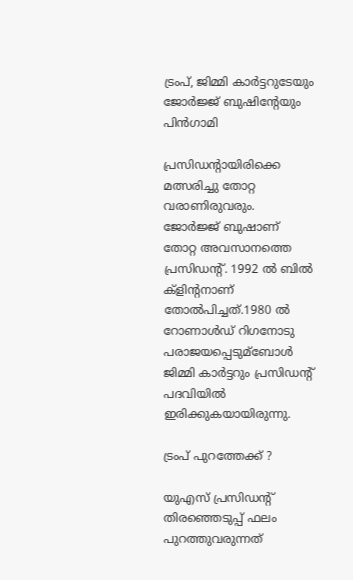ട്രംപ്, ജിമ്മി കാര്‍ട്ടറുടേയും ജോര്‍ജ്ജ് ബുഷിന്റേയും പിന്‍ഗാമി

പ്രസിഡന്റായിരിക്കെ മത്സരിച്ചു തോറ്റ വരാണിരുവരും. ജോര്‍ജ്ജ് ബുഷാണ് തോറ്റ അവസാനത്തെ പ്രസിഡന്റ്. 1992 ല്‍ ബില്‍ ക്ളിന്റനാണ് തോല്‍പിച്ചത്.1980 ല്‍ റോണാള്‍ഡ് റിഗനോടു പരാജയപ്പെടുമ്ബോള്‍ ജിമ്മി കാര്‍ട്ടറും പ്രസിഡന്റ് പദവിയില്‍ ഇരിക്കുകയായിരുന്നു.

ട്രംപ് പുറത്തേക്ക് ?

യുഎസ് പ്രസിഡന്റ് തിരഞ്ഞെടുപ്പ് ഫലം പുറത്തുവരുന്നത്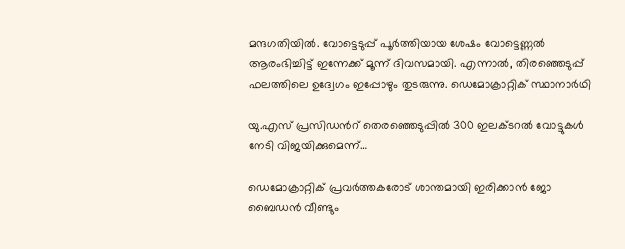മന്ദഗതിയില്‍. വോട്ടെടുപ്പ് പൂര്‍ത്തിയായ ശേഷം വോട്ടെണ്ണല്‍ ആരംഭിച്ചിട്ട് ഇന്നേക്ക് മൂന്ന് ദിവസമായി. എന്നാല്‍, തിരഞ്ഞെടുപ്പ് ഫലത്തിലെ ഉദ്വേഗം ഇപ്പോഴും തുടരുന്നു. ഡെമോക്രാറ്റിക് സ്ഥാനാര്‍ഥി

യു.എസ് പ്രസിഡന്‍റ് തെരഞ്ഞെടുപ്പില്‍ 300 ഇലക്ടറല്‍ വോട്ടുകള്‍ നേടി വിജയിക്കുമെന്ന്…

ഡെമോക്രാറ്റിക് പ്രവര്‍ത്തകരോട് ശാന്തമായി ഇരിക്കാന്‍ ജോ ബൈഡന്‍ വീണ്ടും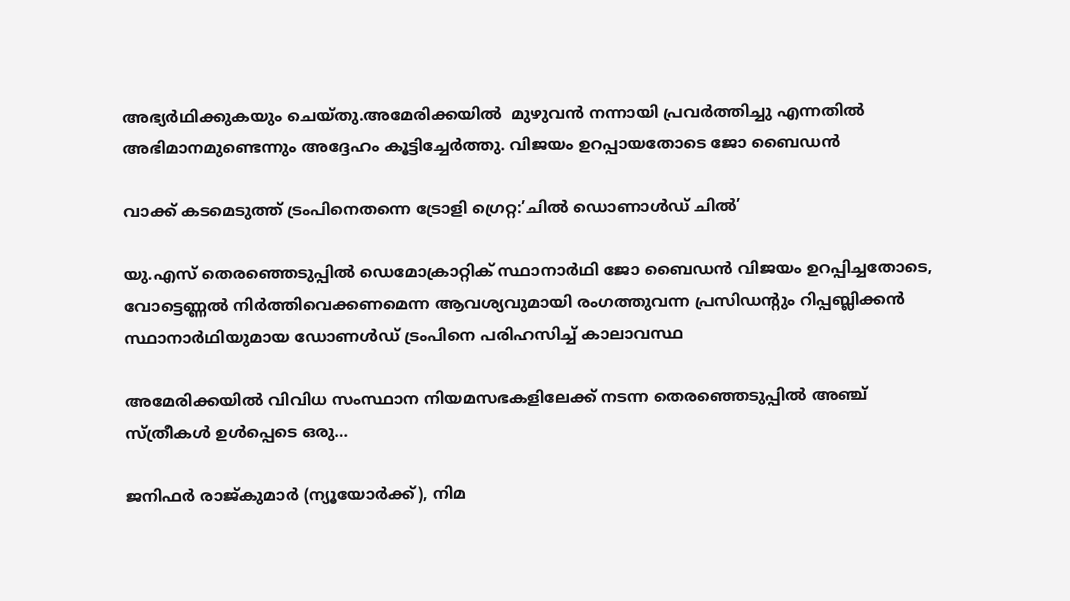അഭ്യര്‍ഥിക്കുകയും ചെയ്തു.അമേരിക്കയില്‍  മുഴുവന്‍ നന്നായി പ്രവര്‍ത്തിച്ചു എന്നതില്‍ അഭിമാനമുണ്ടെന്നും അദ്ദേഹം കൂട്ടിച്ചേര്‍ത്തു. വിജയം ഉറപ്പായതോടെ ജോ ബൈഡന്‍

വാക്ക് കടമെടുത്ത് ട്രംപിനെതന്നെ ട്രോളി ഗ്രെറ്റ:’ചില്‍ ഡൊണാള്‍ഡ് ചില്‍’

യു.എസ് തെരഞ്ഞെടുപ്പില്‍ ഡെമോക്രാറ്റിക് സ്ഥാനാര്‍ഥി ജോ ബൈഡന്‍ വിജയം ഉറപ്പിച്ചതോടെ, വോട്ടെണ്ണല്‍ നിര്‍ത്തിവെക്കണമെന്ന ആവശ്യവുമായി രംഗത്തുവന്ന പ്രസിഡന്‍റും റിപ്പബ്ലിക്കന്‍ സ്ഥാനാര്‍ഥിയുമായ ഡോണള്‍ഡ് ട്രംപിനെ പരിഹസിച്ച്‌ കാലാവസ്ഥ

അമേരിക്കയില്‍ വിവിധ സംസ്ഥാന നിയമസഭകളിലേക്ക് നടന്ന തെരഞ്ഞെടുപ്പില്‍ അഞ്ച് സ്ത്രീകള്‍ ഉള്‍പ്പെടെ ഒരു…

ജനിഫര്‍ രാജ്കുമാര്‍ (ന്യൂയോര്‍ക്ക്), നിമ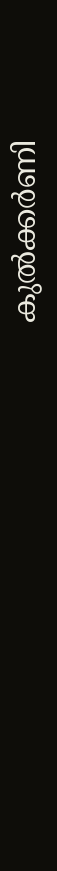കുല്‍ക്കര്‍ണി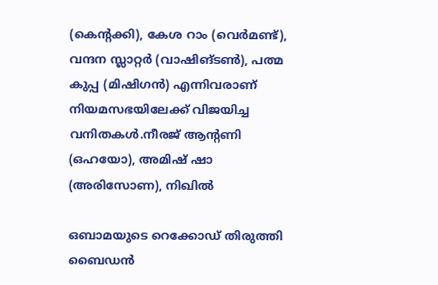(കെന്റക്കി), കേശ റാം (വെര്‍മണ്ട്), വന്ദന സ്ലാറ്റര്‍ (വാഷിങ്ടണ്‍), പത്മ കുപ്പ (മിഷിഗന്‍) എന്നിവരാണ് നിയമസഭയിലേക്ക് വിജയിച്ച വനിതകള്‍.നീരജ് ആന്റണി (ഒഹയോ), അമിഷ് ഷാ (അരിസോണ), നിഖില്‍

ഒബാമയുടെ റെക്കോഡ്‌ തിരുത്തി ബൈഡന്‍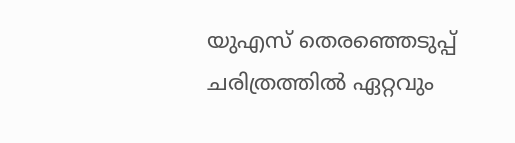യുഎസ് തെരഞ്ഞെടുപ്പ് ചരിത്രത്തില്‍ ഏറ്റവും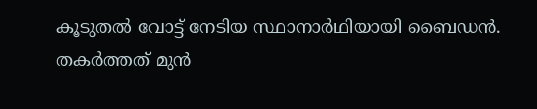കൂടുതല്‍ വോട്ട് നേടിയ സ്ഥാനാര്‍ഥിയായി ബൈഡന്‍. തകര്‍ത്തത് മുന്‍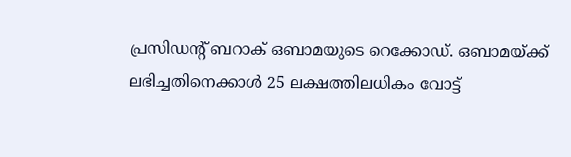പ്രസിഡന്റ് ബറാക് ഒബാമയുടെ റെക്കോഡ്. ഒബാമയ്ക്ക് ലഭിച്ചതിനെക്കാള്‍ 25 ലക്ഷത്തിലധികം വോട്ട്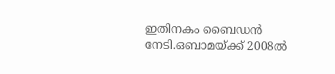ഇതിനകം ബൈഡന്‍ നേടി.ഒബാമയ്ക്ക് 2008ല്‍